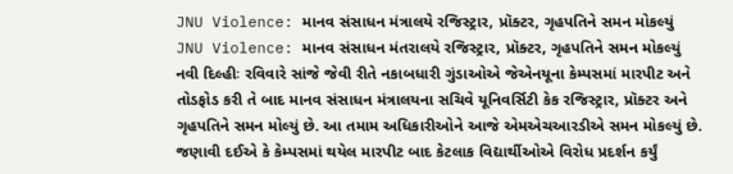JNU Violence: માનવ સંસાધન મંત્રાલયે રજિસ્ટ્રાર, પ્રૉક્ટર, ગૃહપતિને સમન મોકલ્યું
JNU Violence: માનવ સંસાધન મંતરાલયે રજિસ્ટ્રાર, પ્રૉક્ટર, ગૃહપતિને સમન મોકલ્યું
નવી દિલ્હીઃ રવિવારે સાંજે જેવી રીતે નકાબધારી ગુંડાઓએ જેએનયૂના કેમ્પસમાં મારપીટ અને તોડફોડ કરી તે બાદ માનવ સંસાધન મંત્રાલયના સચિવે યૂનિવર્સિટી કેક રજિસ્ટ્રાર, પ્રૉક્ટર અને ગૃહપતિને સમન મોલ્યું છે. આ તમામ અધિકારીઓને આજે એમએચઆરડીએ સમન મોકલ્યું છે. જણાવી દઈએ કે કેમ્પસમાં થયેલ મારપીટ બાદ કેટલાક વિદ્યાર્થીઓએ વિરોધ પ્રદર્શન કર્યું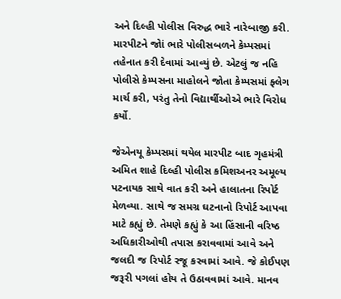અને દિલ્હી પોલીસ વિરુદ્ધ ભારે નારેબાજી કરી. મારપીટને જોાં ભારે પોલીસબળને કેમ્પસમાં તહેનાત કરી દેવામાં આવ્યું છે. એટલું જ નહિ પોલીસે કેમ્પસના માહોલને જોતા કેમ્પસમાં ફ્લેગ માર્ચ કરી, પરંતુ તેનો વિદ્યાર્થીઓએ ભારે વિરોધ કર્યો.

જેએનયૂ કેમ્પસમાં થયેલ મારપીટ બાદ ગૃહમંત્રી અમિત શાહે દિલ્હી પોલીસ કમિશઅનર અમૂલ્ય પટનાયક સાથે વાત કરી અને હાલાતના રિપોર્ટ મેળવ્યા. સાથે જ સમગ્ર ઘટનાનો રિપોર્ટ આપવા માટે કહ્યું છે. તેમણે કહ્યું કે આ હિંસાની વરિષ્ઠ અધિકારીઓથી તપાસ કરાવવામાં આવે અને જલદી જ રિપોર્ટ રજૂ કરવામાં આવે. જે કોઈપણ જરૂરી પગલાં હોય તે ઉઠાવવામાં આવે. માનવ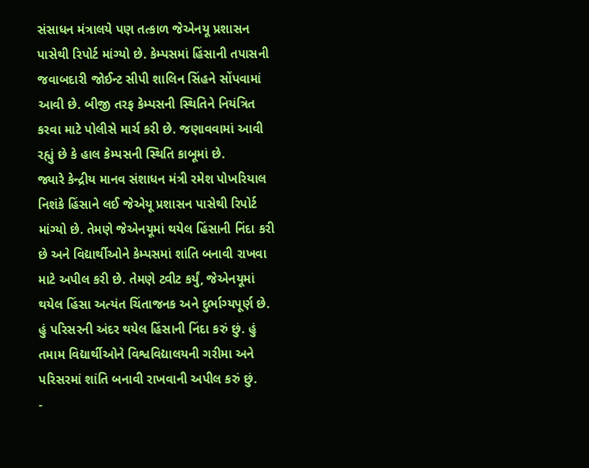સંસાધન મંત્રાલયે પણ તત્કાળ જેએનયૂ પ્રશાસન પાસેથી રિપોર્ટ માંગ્યો છે. કેમ્પસમાં હિંસાની તપાસની જવાબદારી જોઈન્ટ સીપી શાલિન સિંહને સોંપવામાં આવી છે. બીજી તરફ કેમ્પસની સ્થિતિને નિયંત્રિત કરવા માટે પોલીસે માર્ચ કરી છે. જણાવવામાં આવી રહ્યું છે કે હાલ કેમ્પસની સ્થિતિ કાબૂમાં છે.
જ્યારે કેન્દ્રીય માનવ સંશાધન મંત્રી રમેશ પોખરિયાલ નિશંકે હિંસાને લઈ જેએયૂ પ્રશાસન પાસેથી રિપોર્ટ માંગ્યો છે. તેમણે જેએનયૂમાં થયેલ હિંસાની નિંદા કરી છે અને વિદ્યાર્થીઓને કેમ્પસમાં શાંતિ બનાવી રાખવા માટે અપીલ કરી છે. તેમણે ટ્વીટ કર્યું, જેએનયૂમાં થયેલ હિંસા અત્યંત ચિંતાજનક અને દુર્ભાગ્યપૂર્ણ છે. હું પરિસરની અંદર થયેલ હિંસાની નિંદા કરું છું. હું તમામ વિદ્યાર્થીઓને વિશ્વવિદ્યાલયની ગરીમા અને પરિસરમાં શાંતિ બનાવી રાખવાની અપીલ કરું છું.
-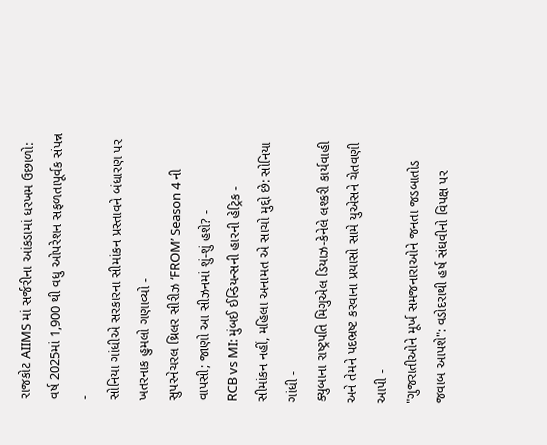રાજકોટ AIIMS માં સર્જરીના આંકડામાં ધરખમ ઉછાળો: વર્ષ 2025માં 1,900 થી વધુ ઓપરેશન સફળતાપૂર્વક સંપન્ન -
સોનિયા ગાંધીએ સરકારના સીમાંકન પ્રસ્તાવને બંધારણ પર ખતરનાક હુમલો ગણાવ્યો -
સુપરનેચરલ થ્રિલર સીરીઝ ‘FROM’ Season 4 ની વાપસી; જાણો આ સીઝનમાં શું-શું હશે? -
RCB vs MI: મુંબઈ ઈન્ડિયન્સની હારની હેટ્રિક -
સીમાંકન નહીં, મહિલા અનામત એ સાચો મુદ્દો છે: સોનિયા ગાંધી -
ક્યુબાના રાષ્ટ્રપતિ મિગુએલ ડિયાઝ-કેનેલે લશ્કરી કાર્યવાહી અને તેમને પદભ્રષ્ટ કરવાના પ્રયાસો સામે યુએસને ચેતવણી આપી -
"ગુજરાતીઓને મૂર્ખ સમજનારાઓને જનતા જડબાતોડ જવાબ આપશે": વડોદરાથી હર્ષ સંઘવીનો વિપક્ષ પર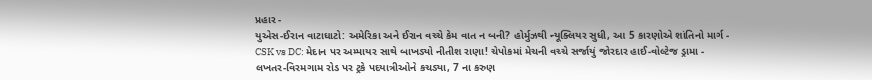પ્રહાર -
યુએસ-ઈરાન વાટાઘાટો: અમેરિકા અને ઈરાન વચ્ચે કેમ વાત ન બની? હોર્મુઝથી ન્યૂક્લિયર સુધી, આ 5 કારણોએ શાંતિનો માર્ગ -
CSK vs DC: મેદાન પર અમ્પાયર સાથે બાખડ્યો નીતીશ રાણા! ચેપોકમાં મેચની વચ્ચે સર્જાયું જોરદાર હાઈ-વોલ્ટેજ ડ્રામા -
લખતર-વિરમગામ રોડ પર ટ્રકે પદયાત્રીઓને કચડ્યા, 7 ના કરુણ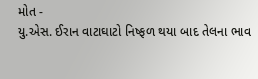મોત -
યુ.એસ. ઈરાન વાટાઘાટો નિષ્ફળ થયા બાદ તેલના ભાવ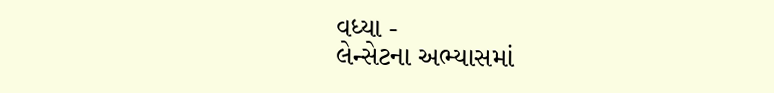વધ્યા -
લેન્સેટના અભ્યાસમાં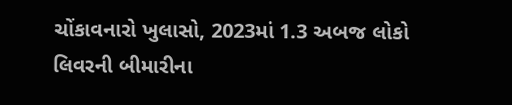ચોંકાવનારો ખુલાસો, 2023માં 1.3 અબજ લોકો લિવરની બીમારીના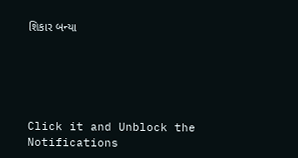શિકાર બન્યા





Click it and Unblock the Notifications